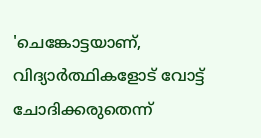'ചെങ്കോട്ടയാണ്, വിദ്യാർത്ഥികളോട് വോട്ട് ചോദിക്കരുതെന്ന്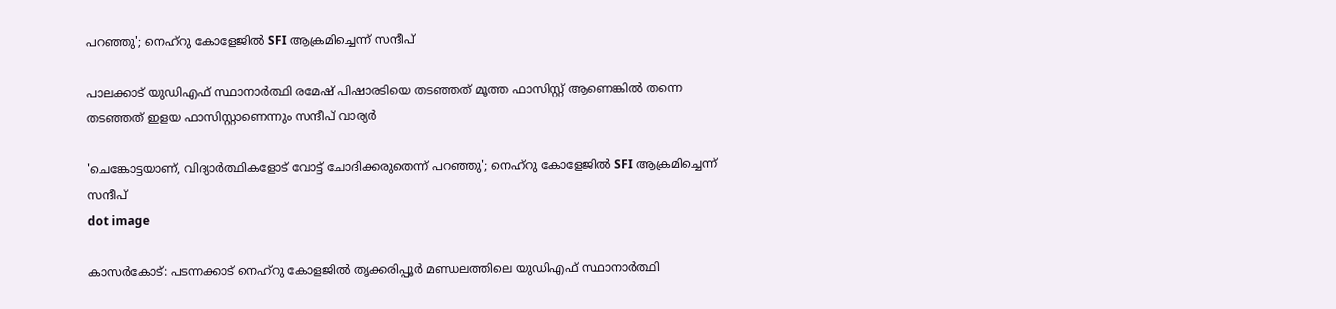പറഞ്ഞു'; നെഹ്‌റു കോളേജിൽ SFI ആക്രമിച്ചെന്ന് സന്ദീപ്

പാലക്കാട് യുഡിഎഫ് സ്ഥാനാര്‍ത്ഥി രമേഷ് പിഷാരടിയെ തടഞ്ഞത് മൂത്ത ഫാസിസ്റ്റ് ആണെങ്കില്‍ തന്നെ തടഞ്ഞത് ഇളയ ഫാസിസ്റ്റാണെന്നും സന്ദീപ് വാര്യര്‍

'ചെങ്കോട്ടയാണ്, വിദ്യാർത്ഥികളോട് വോട്ട് ചോദിക്കരുതെന്ന് പറഞ്ഞു'; നെഹ്‌റു കോളേജിൽ SFI ആക്രമിച്ചെന്ന് സന്ദീപ്
dot image

കാസര്‍കോട്: പടന്നക്കാട് നെഹ്‌റു കോളജില്‍ തൃക്കരിപ്പൂര്‍ മണ്ഡലത്തിലെ യുഡിഎഫ് സ്ഥാനാര്‍ത്ഥി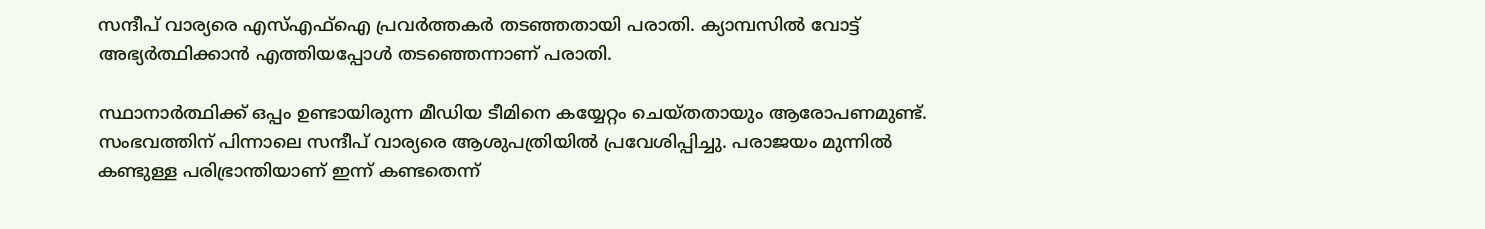സന്ദീപ് വാര്യരെ എസ്എഫ്‌ഐ പ്രവര്‍ത്തകര്‍ തടഞ്ഞതായി പരാതി. ക്യാമ്പസില്‍ വോട്ട് അഭ്യര്‍ത്ഥിക്കാന്‍ എത്തിയപ്പോള്‍ തടഞ്ഞെന്നാണ് പരാതി.

സ്ഥാനാര്‍ത്ഥിക്ക് ഒപ്പം ഉണ്ടായിരുന്ന മീഡിയ ടീമിനെ കയ്യേറ്റം ചെയ്തതായും ആരോപണമുണ്ട്. സംഭവത്തിന് പിന്നാലെ സന്ദീപ് വാര്യരെ ആശുപത്രിയില്‍ പ്രവേശിപ്പിച്ചു. പരാജയം മുന്നില്‍ കണ്ടുള്ള പരിഭ്രാന്തിയാണ് ഇന്ന് കണ്ടതെന്ന്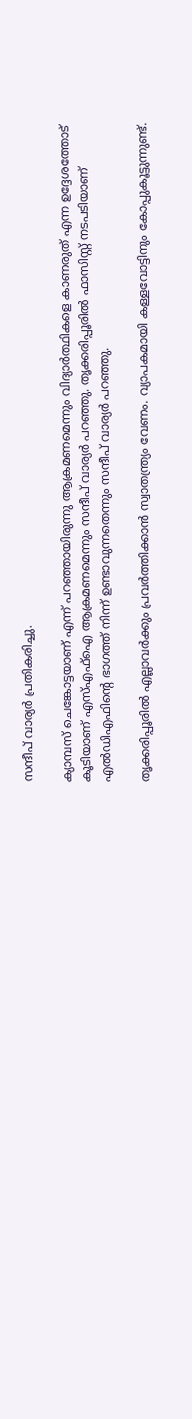സന്ദീപ് വാര്യര്‍ പ്രതികരിച്ചു.

ക്യാമ്പസ് ചെങ്കോട്ടയാണ് എന്ന് പറഞ്ഞായിരുന്നു ആക്രമണമെന്നും വിദ്യാര്‍ത്ഥികളെ കാണരുത് എന്ന ഉദ്ദേശത്തോട് കൂടിയാണ് എസ്എഫ്‌ഐ ആക്രമണമെന്നും സന്ദീപ് വാര്യര്‍ പറഞ്ഞു. തൃക്കരിപ്പൂരില്‍ ഫാസിസ്റ്റ് നടപടിയാണ് എല്‍ഡിഎഫിന്റെ ഭാഗത്ത് നിന്ന് ഉണ്ടാവുന്നതെന്നും സന്ദീപ് വാര്യര്‍ പറഞ്ഞു.

തൃക്കരിപ്പൂരില്‍ എല്ലാവര്‍ക്കും പ്രവര്‍ത്തിക്കാന്‍ സ്വാതന്ത്ര്യം വേണം. വ്യാപകമായി കള്ളവോട്ടിനും കോപ്പുകൂട്ടുന്നുണ്ട്.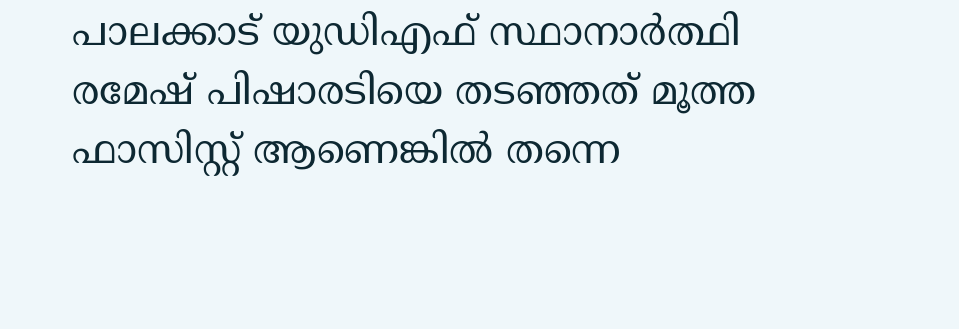പാലക്കാട് യുഡിഎഫ് സ്ഥാനാര്‍ത്ഥി രമേഷ് പിഷാരടിയെ തടഞ്ഞത് മൂത്ത ഫാസിസ്റ്റ് ആണെങ്കില്‍ തന്നെ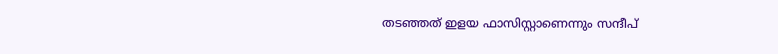തടഞ്ഞത് ഇളയ ഫാസിസ്റ്റാണെന്നും സന്ദീപ്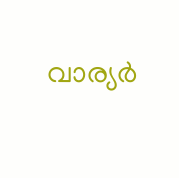വാര്യര്‍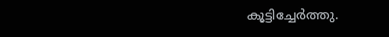കൂട്ടിച്ചേര്‍ത്തു.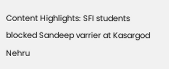Content Highlights: SFI students blocked Sandeep varrier at Kasargod Nehru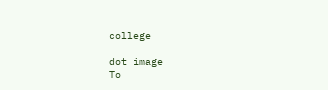college

dot image
To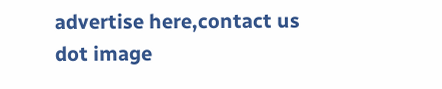advertise here,contact us
dot image